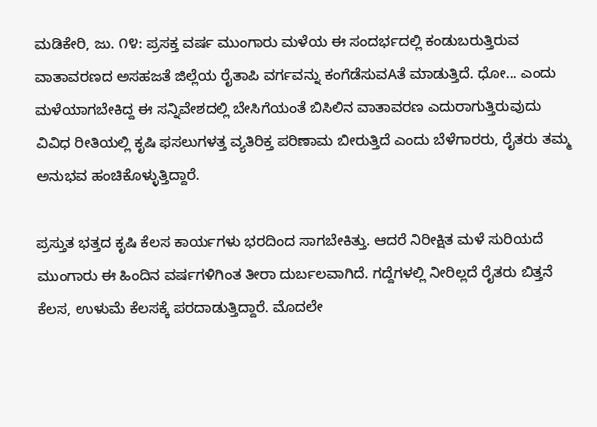ಮಡಿಕೇರಿ, ಜು. ೧೪: ಪ್ರಸಕ್ತ ವರ್ಷ ಮುಂಗಾರು ಮಳೆಯ ಈ ಸಂದರ್ಭದಲ್ಲಿ ಕಂಡುಬರುತ್ತಿರುವ ವಾತಾವರಣದ ಅಸಹಜತೆ ಜಿಲ್ಲೆಯ ರೈತಾಪಿ ವರ್ಗವನ್ನು ಕಂಗೆಡೆಸುವAತೆ ಮಾಡುತ್ತಿದೆ. ಧೋ... ಎಂದು ಮಳೆಯಾಗಬೇಕಿದ್ದ ಈ ಸನ್ನಿವೇಶದಲ್ಲಿ ಬೇಸಿಗೆಯಂತೆ ಬಿಸಿಲಿನ ವಾತಾವರಣ ಎದುರಾಗುತ್ತಿರುವುದು ವಿವಿಧ ರೀತಿಯಲ್ಲಿ ಕೃಷಿ ಫಸಲುಗಳತ್ತ ವ್ಯತಿರಿಕ್ತ ಪರಿಣಾಮ ಬೀರುತ್ತಿದೆ ಎಂದು ಬೆಳೆಗಾರರು, ರೈತರು ತಮ್ಮ ಅನುಭವ ಹಂಚಿಕೊಳ್ಳುತ್ತಿದ್ದಾರೆ.

ಪ್ರಸ್ತುತ ಭತ್ತದ ಕೃಷಿ ಕೆಲಸ ಕಾರ್ಯಗಳು ಭರದಿಂದ ಸಾಗಬೇಕಿತ್ತು. ಆದರೆ ನಿರೀಕ್ಷಿತ ಮಳೆ ಸುರಿಯದೆ ಮುಂಗಾರು ಈ ಹಿಂದಿನ ವರ್ಷಗಳಿಗಿಂತ ತೀರಾ ದುರ್ಬಲವಾಗಿದೆ. ಗದ್ದೆಗಳಲ್ಲಿ ನೀರಿಲ್ಲದೆ ರೈತರು ಬಿತ್ತನೆ ಕೆಲಸ, ಉಳುಮೆ ಕೆಲಸಕ್ಕೆ ಪರದಾಡುತ್ತಿದ್ದಾರೆ. ಮೊದಲೇ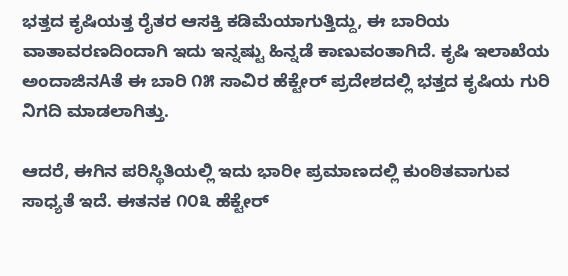ಭತ್ತದ ಕೃಷಿಯತ್ತ ರೈತರ ಆಸಕ್ತಿ ಕಡಿಮೆಯಾಗುತ್ತಿದ್ದು, ಈ ಬಾರಿಯ ವಾತಾವರಣದಿಂದಾಗಿ ಇದು ಇನ್ನಷ್ಟು ಹಿನ್ನಡೆ ಕಾಣುವಂತಾಗಿದೆ. ಕೃಷಿ ಇಲಾಖೆಯ ಅಂದಾಜಿನAತೆ ಈ ಬಾರಿ ೧೫ ಸಾವಿರ ಹೆಕ್ಟೇರ್ ಪ್ರದೇಶದಲ್ಲಿ ಭತ್ತದ ಕೃಷಿಯ ಗುರಿ ನಿಗದಿ ಮಾಡಲಾಗಿತ್ತು.

ಆದರೆ, ಈಗಿನ ಪರಿಸ್ಥಿತಿಯಲ್ಲಿ ಇದು ಭಾರೀ ಪ್ರಮಾಣದಲ್ಲಿ ಕುಂಠಿತವಾಗುವ ಸಾಧ್ಯತೆ ಇದೆ. ಈತನಕ ೧೦೩ ಹೆಕ್ಟೇರ್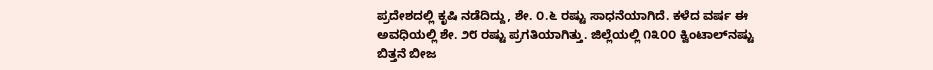ಪ್ರದೇಶದಲ್ಲಿ ಕೃಷಿ ನಡೆದಿದ್ದು, ಶೇ. ೦.೬ ರಷ್ಟು ಸಾಧನೆಯಾಗಿದೆ. ಕಳೆದ ವರ್ಷ ಈ ಅವಧಿಯಲ್ಲಿ ಶೇ. ೨೮ ರಷ್ಟು ಪ್ರಗತಿಯಾಗಿತ್ತು. ಜಿಲ್ಲೆಯಲ್ಲಿ ೧೩೦೦ ಕ್ವಿಂಟಾಲ್‌ನಷ್ಟು ಬಿತ್ತನೆ ಬೀಜ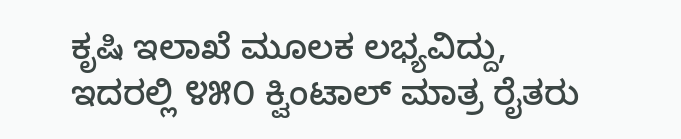ಕೃಷಿ ಇಲಾಖೆ ಮೂಲಕ ಲಭ್ಯವಿದ್ದು, ಇದರಲ್ಲಿ ೪೫೦ ಕ್ವಿಂಟಾಲ್ ಮಾತ್ರ ರೈತರು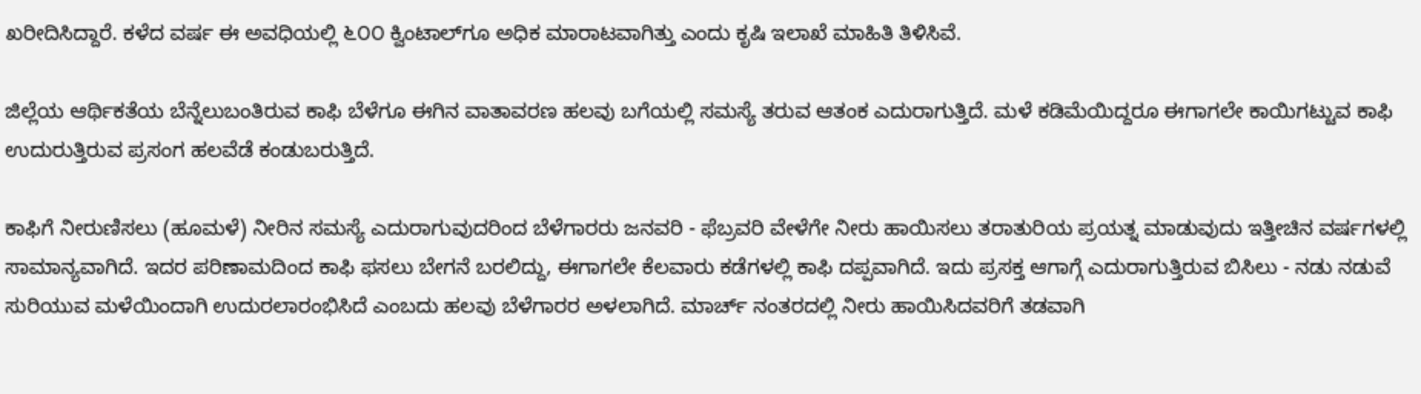ಖರೀದಿಸಿದ್ದಾರೆ. ಕಳೆದ ವರ್ಷ ಈ ಅವಧಿಯಲ್ಲಿ ೬೦೦ ಕ್ವಿಂಟಾಲ್‌ಗೂ ಅಧಿಕ ಮಾರಾಟವಾಗಿತ್ತು ಎಂದು ಕೃಷಿ ಇಲಾಖೆ ಮಾಹಿತಿ ತಿಳಿಸಿವೆ.

ಜಿಲ್ಲೆಯ ಆರ್ಥಿಕತೆಯ ಬೆನ್ನೆಲುಬಂತಿರುವ ಕಾಫಿ ಬೆಳೆಗೂ ಈಗಿನ ವಾತಾವರಣ ಹಲವು ಬಗೆಯಲ್ಲಿ ಸಮಸ್ಯೆ ತರುವ ಆತಂಕ ಎದುರಾಗುತ್ತಿದೆ. ಮಳೆ ಕಡಿಮೆಯಿದ್ದರೂ ಈಗಾಗಲೇ ಕಾಯಿಗಟ್ಟುವ ಕಾಫಿ ಉದುರುತ್ತಿರುವ ಪ್ರಸಂಗ ಹಲವೆಡೆ ಕಂಡುಬರುತ್ತಿದೆ.

ಕಾಫಿಗೆ ನೀರುಣಿಸಲು (ಹೂಮಳೆ) ನೀರಿನ ಸಮಸ್ಯೆ ಎದುರಾಗುವುದರಿಂದ ಬೆಳೆಗಾರರು ಜನವರಿ - ಫೆಬ್ರವರಿ ವೇಳೆಗೇ ನೀರು ಹಾಯಿಸಲು ತರಾತುರಿಯ ಪ್ರಯತ್ನ ಮಾಡುವುದು ಇತ್ತೀಚಿನ ವರ್ಷಗಳಲ್ಲಿ ಸಾಮಾನ್ಯವಾಗಿದೆ. ಇದರ ಪರಿಣಾಮದಿಂದ ಕಾಫಿ ಫಸಲು ಬೇಗನೆ ಬರಲಿದ್ದು, ಈಗಾಗಲೇ ಕೆಲವಾರು ಕಡೆಗಳಲ್ಲಿ ಕಾಫಿ ದಪ್ಪವಾಗಿದೆ. ಇದು ಪ್ರಸಕ್ತ ಆಗಾಗ್ಗೆ ಎದುರಾಗುತ್ತಿರುವ ಬಿಸಿಲು - ನಡು ನಡುವೆ ಸುರಿಯುವ ಮಳೆಯಿಂದಾಗಿ ಉದುರಲಾರಂಭಿಸಿದೆ ಎಂಬದು ಹಲವು ಬೆಳೆಗಾರರ ಅಳಲಾಗಿದೆ. ಮಾರ್ಚ್ ನಂತರದಲ್ಲಿ ನೀರು ಹಾಯಿಸಿದವರಿಗೆ ತಡವಾಗಿ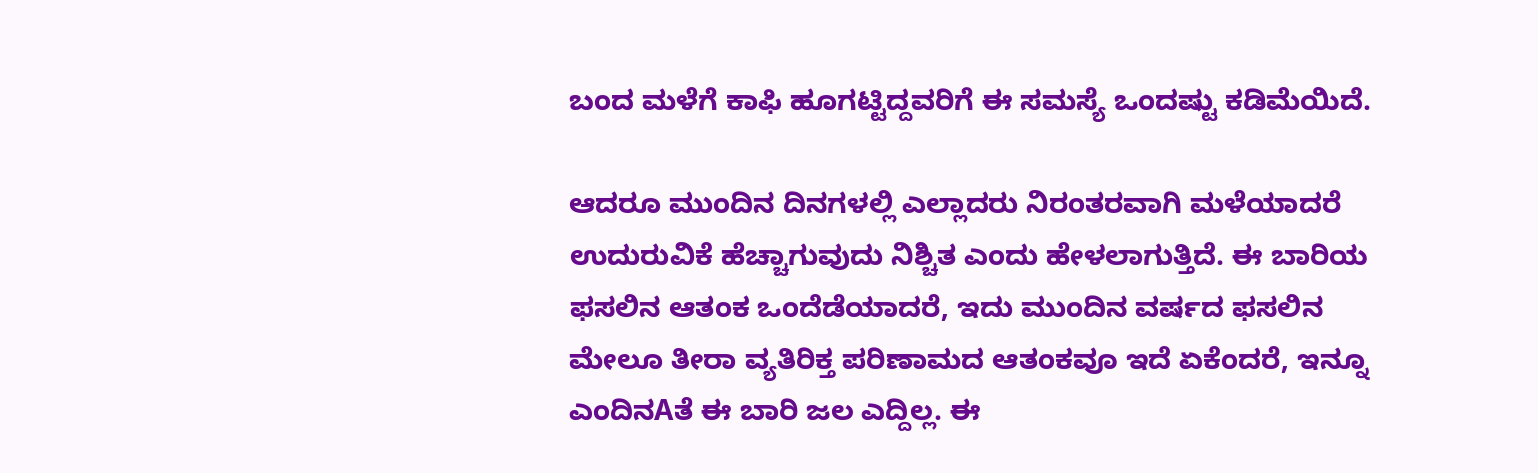ಬಂದ ಮಳೆಗೆ ಕಾಫಿ ಹೂಗಟ್ಟಿದ್ದವರಿಗೆ ಈ ಸಮಸ್ಯೆ ಒಂದಷ್ಟು ಕಡಿಮೆಯಿದೆ.

ಆದರೂ ಮುಂದಿನ ದಿನಗಳಲ್ಲಿ ಎಲ್ಲಾದರು ನಿರಂತರವಾಗಿ ಮಳೆಯಾದರೆ ಉದುರುವಿಕೆ ಹೆಚ್ಚಾಗುವುದು ನಿಶ್ಚಿತ ಎಂದು ಹೇಳಲಾಗುತ್ತಿದೆ. ಈ ಬಾರಿಯ ಫಸಲಿನ ಆತಂಕ ಒಂದೆಡೆಯಾದರೆ, ಇದು ಮುಂದಿನ ವರ್ಷದ ಫಸಲಿನ ಮೇಲೂ ತೀರಾ ವ್ಯತಿರಿಕ್ತ ಪರಿಣಾಮದ ಆತಂಕವೂ ಇದೆ ಏಕೆಂದರೆ, ಇನ್ನೂ ಎಂದಿನAತೆ ಈ ಬಾರಿ ಜಲ ಎದ್ದಿಲ್ಲ. ಈ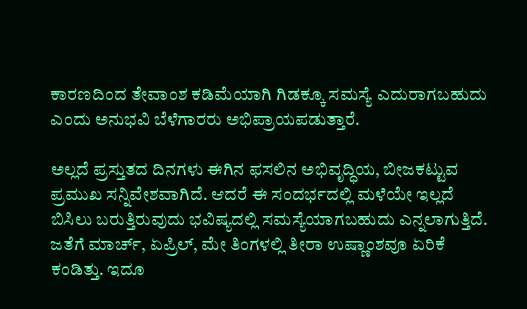ಕಾರಣದಿಂದ ತೇವಾಂಶ ಕಡಿಮೆಯಾಗಿ ಗಿಡಕ್ಕೂ ಸಮಸ್ಯೆ ಎದುರಾಗಬಹುದು ಎಂದು ಅನುಭವಿ ಬೆಳೆಗಾರರು ಅಭಿಪ್ರಾಯಪಡುತ್ತಾರೆ.

ಅಲ್ಲದೆ ಪ್ರಸ್ತುತದ ದಿನಗಳು ಈಗಿನ ಫಸಲಿನ ಅಭಿವೃದ್ಧಿಯ, ಬೀಜಕಟ್ಟುವ ಪ್ರಮುಖ ಸನ್ನಿವೇಶವಾಗಿದೆ. ಆದರೆ ಈ ಸಂದರ್ಭದಲ್ಲಿ ಮಳೆಯೇ ಇಲ್ಲದೆ ಬಿಸಿಲು ಬರುತ್ತಿರುವುದು ಭವಿಷ್ಯದಲ್ಲಿ ಸಮಸ್ಯೆಯಾಗಬಹುದು ಎನ್ನಲಾಗುತ್ತಿದೆ. ಜತೆಗೆ ಮಾರ್ಚ್, ಏಪ್ರಿಲ್, ಮೇ ತಿಂಗಳಲ್ಲಿ ತೀರಾ ಉಷ್ಣಾಂಶವೂ ಏರಿಕೆ ಕಂಡಿತ್ತು. ಇದೂ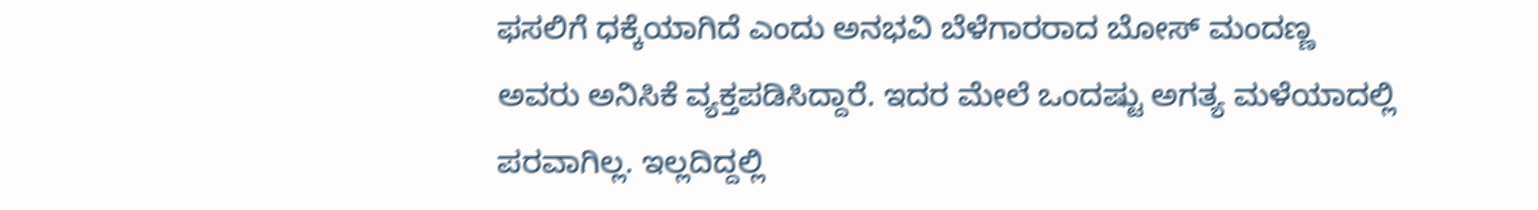ಫಸಲಿಗೆ ಧಕ್ಕೆಯಾಗಿದೆ ಎಂದು ಅನಭವಿ ಬೆಳೆಗಾರರಾದ ಬೋಸ್ ಮಂದಣ್ಣ ಅವರು ಅನಿಸಿಕೆ ವ್ಯಕ್ತಪಡಿಸಿದ್ದಾರೆ. ಇದರ ಮೇಲೆ ಒಂದಷ್ಟು ಅಗತ್ಯ ಮಳೆಯಾದಲ್ಲಿ ಪರವಾಗಿಲ್ಲ. ಇಲ್ಲದಿದ್ದಲ್ಲಿ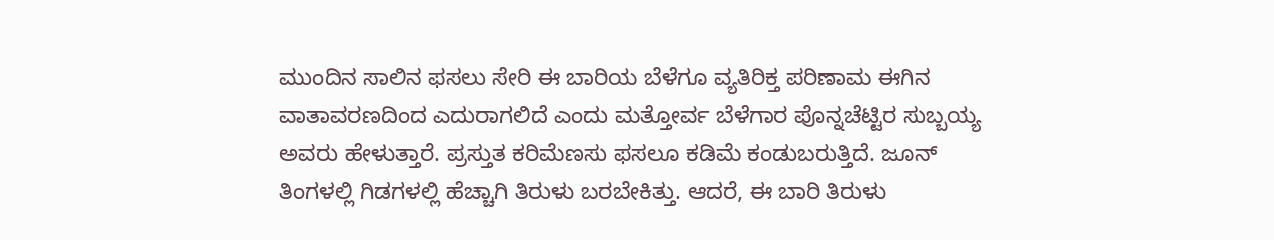ಮುಂದಿನ ಸಾಲಿನ ಫಸಲು ಸೇರಿ ಈ ಬಾರಿಯ ಬೆಳೆಗೂ ವ್ಯತಿರಿಕ್ತ ಪರಿಣಾಮ ಈಗಿನ ವಾತಾವರಣದಿಂದ ಎದುರಾಗಲಿದೆ ಎಂದು ಮತ್ತೋರ್ವ ಬೆಳೆಗಾರ ಪೊನ್ನಚೆಟ್ಟಿರ ಸುಬ್ಬಯ್ಯ ಅವರು ಹೇಳುತ್ತಾರೆ. ಪ್ರಸ್ತುತ ಕರಿಮೆಣಸು ಫಸಲೂ ಕಡಿಮೆ ಕಂಡುಬರುತ್ತಿದೆ. ಜೂನ್ ತಿಂಗಳಲ್ಲಿ ಗಿಡಗಳಲ್ಲಿ ಹೆಚ್ಚಾಗಿ ತಿರುಳು ಬರಬೇಕಿತ್ತು. ಆದರೆ, ಈ ಬಾರಿ ತಿರುಳು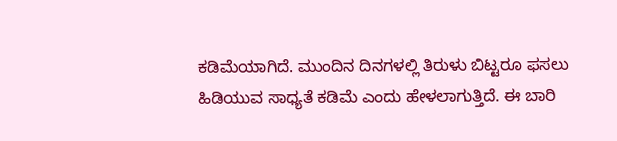ಕಡಿಮೆಯಾಗಿದೆ. ಮುಂದಿನ ದಿನಗಳಲ್ಲಿ ತಿರುಳು ಬಿಟ್ಟರೂ ಫಸಲು ಹಿಡಿಯುವ ಸಾಧ್ಯತೆ ಕಡಿಮೆ ಎಂದು ಹೇಳಲಾಗುತ್ತಿದೆ. ಈ ಬಾರಿ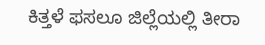ಕಿತ್ತಳೆ ಫಸಲೂ ಜಿಲ್ಲೆಯಲ್ಲಿ ತೀರಾ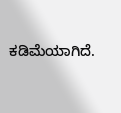ಕಡಿಮೆಯಾಗಿದೆ.